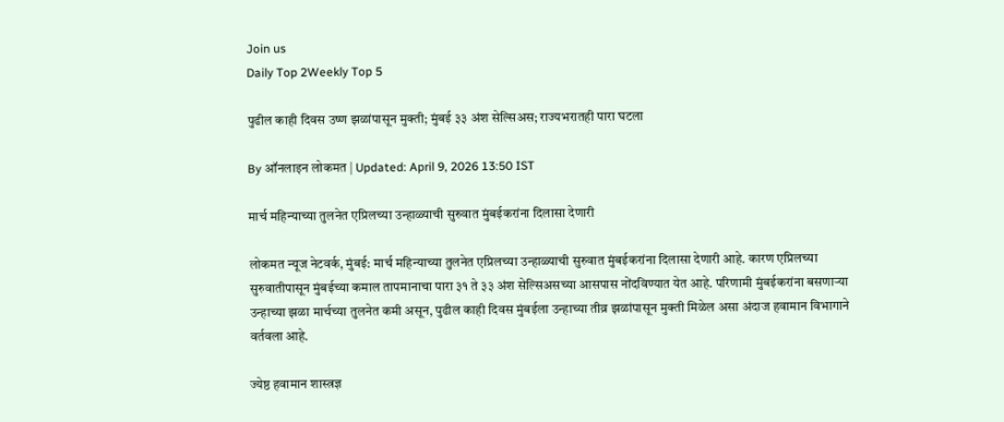Join us
Daily Top 2Weekly Top 5

पुढील काही दिवस उष्ण झळांपासून मुक्ती; मुंबई ३३ अंश सेल्सिअस; राज्यभरातही पारा घटला

By ऑनलाइन लोकमत | Updated: April 9, 2026 13:50 IST

मार्च महिन्याच्या तुलनेत एप्रिलच्या उन्हाळ्याची सुरुवात मुंबईकरांना दिलासा देणारी

लोकमत न्यूज नेटवर्क, मुंबई: मार्च महिन्याच्या तुलनेत एप्रिलच्या उन्हाळ्याची सुरुवात मुंबईकरांना दिलासा देणारी आहे. कारण एप्रिलच्या सुरुवातीपासून मुंबईच्या कमाल तापमानाचा पारा ३१ ते ३३ अंश सेल्सिअसच्या आसपास नोंदविण्यात येत आहे. परिणामी मुंबईकरांना बसणाऱ्या उन्हाच्या झळा मार्चच्या तुलनेत कमी असून, पुढील काही दिवस मुंबईला उन्हाच्या तीव्र झळांपासून मुक्ती मिळेल असा अंदाज हवामान विभागाने वर्तवला आहे.

ज्येष्ठ हवामान शास्त्रज्ञ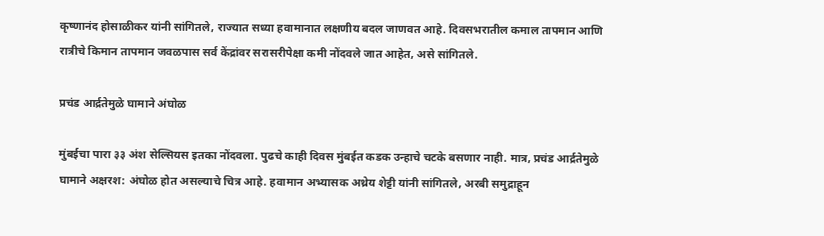कृष्णानंद होसाळीकर यांनी सांगितले, राज्यात सध्या हवामानात लक्षणीय बदल जाणवत आहे. दिवसभरातील कमाल तापमान आणि रात्रीचे किमान तापमान जवळपास सर्व केंद्रांवर सरासरीपेक्षा कमी नोंदवले जात आहेत, असे सांगितले.

प्रचंड आर्द्रतेमुळे घामाने अंघोळ

मुंबईचा पारा ३३ अंश सेल्सियस इतका नोंदवला. पुढचे काही दिवस मुंबईत कडक उन्हाचे चटके बसणार नाही. मात्र, प्रचंड आर्द्रतेमुळे घामाने अक्षरश: अंघोळ होत असल्याचे चित्र आहे. हवामान अभ्यासक अथ्रेय शेट्टी यांनी सांगितले, अरबी समुद्राहून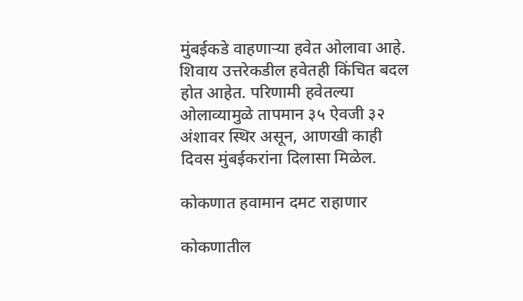मुंबईकडे वाहणाऱ्या हवेत ओलावा आहे. शिवाय उत्तरेकडील हवेतही किंचित बदल होत आहेत. परिणामी हवेतल्या ओलाव्यामुळे तापमान ३५ ऐवजी ३२ अंशावर स्थिर असून, आणखी काही दिवस मुंबईकरांना दिलासा मिळेल.

कोकणात हवामान दमट राहाणार

कोकणातील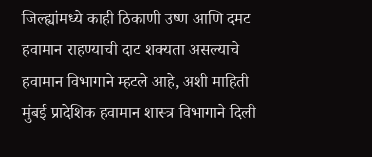जिल्ह्यांमध्ये काही ठिकाणी उष्ण आणि दमट हवामान राहण्याची दाट शक्यता असल्याचे हवामान विभागाने म्हटले आहे, अशी माहिती मुंबई प्रादेशिक हवामान शास्त्र विभागाने दिली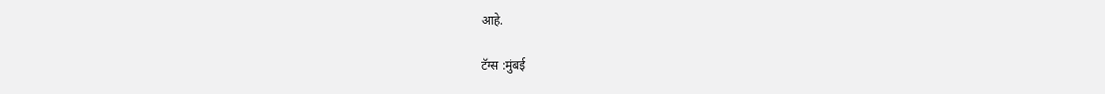आहे.

टॅग्स :मुंबई